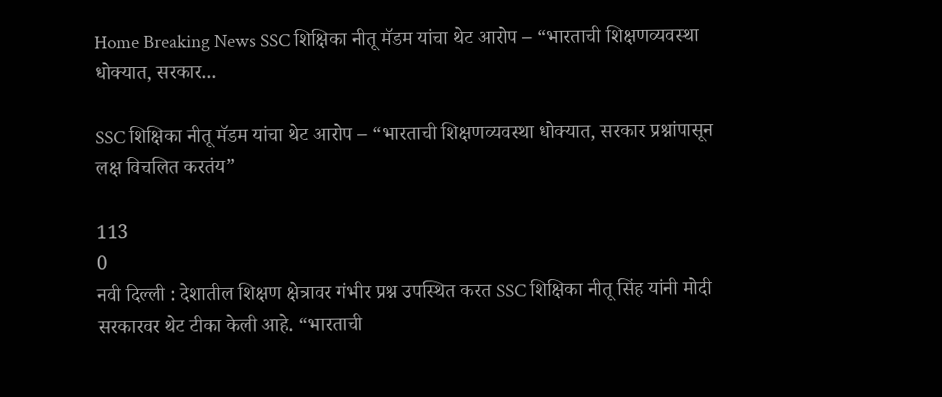Home Breaking News SSC शिक्षिका नीतू मॅडम यांचा थेट आरोप – “भारताची शिक्षणव्यवस्था धोक्यात, सरकार...

SSC शिक्षिका नीतू मॅडम यांचा थेट आरोप – “भारताची शिक्षणव्यवस्था धोक्यात, सरकार प्रश्नांपासून लक्ष विचलित करतंय”

113
0
नवी दिल्ली : देशातील शिक्षण क्षेत्रावर गंभीर प्रश्न उपस्थित करत SSC शिक्षिका नीतू सिंह यांनी मोदी सरकारवर थेट टीका केली आहे. “भारताची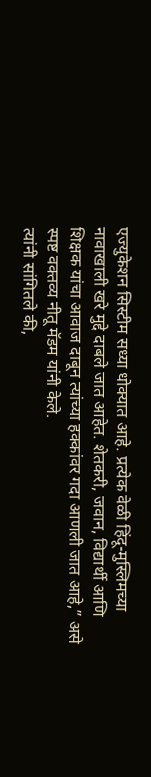एज्युकेशन सिस्टीम सध्या धोक्यात आहे. प्रत्येक वेळी हिंदू-मुस्लिमच्या नावाखाली खरे मुद्दे दाबले जात आहेत. शेतकरी, जवान, विद्यार्थी आणि शिक्षक यांचा आवाज दाबून त्यांच्या हक्कांवर गदा आणली जात आहे,” असे स्पष्ट वक्तव्य नीतू मॅडम यांनी केले.
त्यांनी सांगितले की,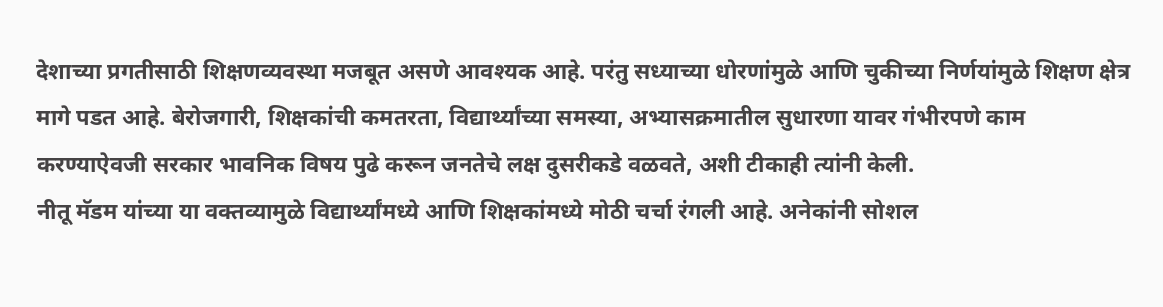देशाच्या प्रगतीसाठी शिक्षणव्यवस्था मजबूत असणे आवश्यक आहे. परंतु सध्याच्या धोरणांमुळे आणि चुकीच्या निर्णयांमुळे शिक्षण क्षेत्र मागे पडत आहे. बेरोजगारी, शिक्षकांची कमतरता, विद्यार्थ्यांच्या समस्या, अभ्यासक्रमातील सुधारणा यावर गंभीरपणे काम करण्याऐवजी सरकार भावनिक विषय पुढे करून जनतेचे लक्ष दुसरीकडे वळवते, अशी टीकाही त्यांनी केली.
नीतू मॅडम यांच्या या वक्तव्यामुळे विद्यार्थ्यांमध्ये आणि शिक्षकांमध्ये मोठी चर्चा रंगली आहे. अनेकांनी सोशल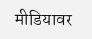मीडियावर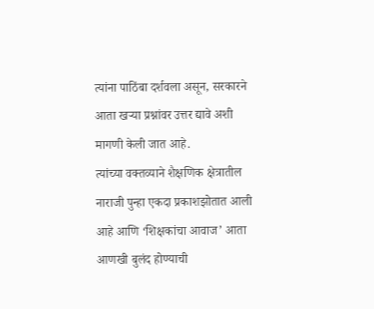त्यांना पाठिंबा दर्शवला असून, सरकारने आता खऱ्या प्रश्नांवर उत्तर द्यावे अशी मागणी केली जात आहे.
त्यांच्या वक्तव्याने शैक्षणिक क्षेत्रातील नाराजी पुन्हा एकदा प्रकाशझोतात आली आहे आणि ‘शिक्षकांचा आवाज’ आता आणखी बुलंद होण्याची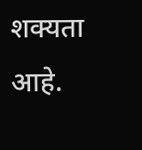शक्यता आहे.